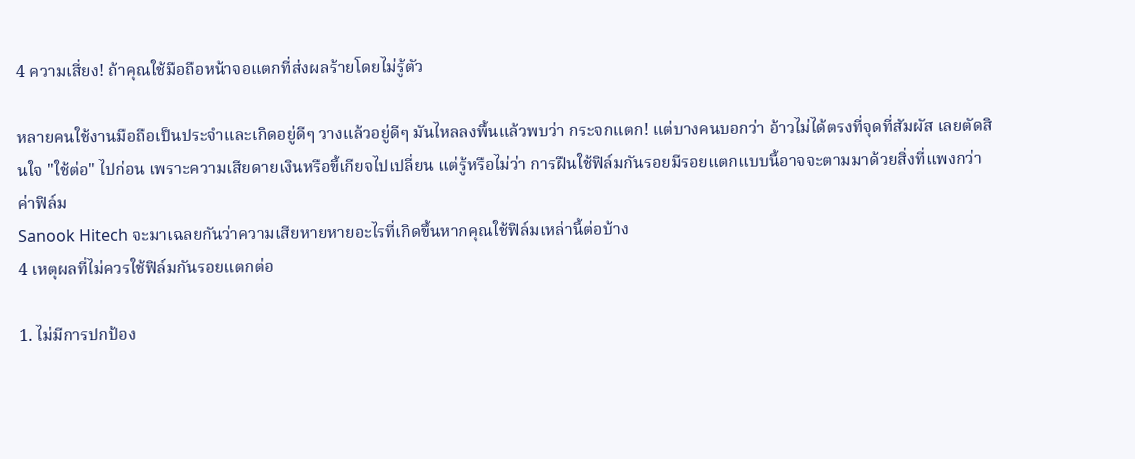4 ความเสี่ยง! ถ้าคุณใช้มือถือหน้าจอแตกที่ส่งผลร้ายโดยไม่รู้ตัว

หลายคนใช้งานมือถือเป็นประจำและเกิดอยู่ดีๆ วางแล้วอยู่ดีๆ มันไหลลงพื้นแล้วพบว่า กระจกแตก! แต่บางคนบอกว่า อ้าวไม่ได้ตรงที่จุดที่สัมผัส เลยตัดสินใจ "ใช้ต่อ" ไปก่อน เพราะความเสียดายเงินหรือขี้เกียจไปเปลี่ยน แต่รู้หรือไม่ว่า การฝืนใช้ฟิล์มกันรอยมีรอยแตกแบบนี้อาจจะตามมาด้วยสิ่งที่แพงกว่าค่าฟิล์ม
Sanook Hitech จะมาเฉลยกันว่าความเสียหายหายอะไรที่เกิดขึ้นหากคุณใช้ฟิล์มเหล่านี้ต่อบ้าง
4 เหตุผลที่ไม่ควรใช้ฟิล์มกันรอยแตกต่อ

1. ไม่มีการปกป้อง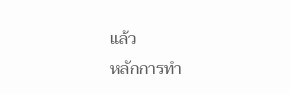แล้ว
หลักการทำ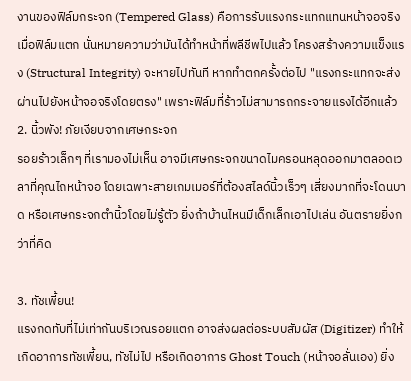งานของฟิล์มกระจก (Tempered Glass) คือการรับแรงกระแทกแทนหน้าจอจริง เมื่อฟิล์มแตก นั่นหมายความว่ามันได้ทำหน้าที่พลีชีพไปแล้ว โครงสร้างความแข็งแรง (Structural Integrity) จะหายไปทันที หากทำตกครั้งต่อไป "แรงกระแทกจะส่งผ่านไปยังหน้าจอจริงโดยตรง" เพราะฟิล์มที่ร้าวไม่สามารถกระจายแรงได้อีกแล้ว
2. นิ้วพัง! ภัยเงียบจากเศษกระจก
รอยร้าวเล็กๆ ที่เรามองไม่เห็น อาจมีเศษกระจกขนาดไมครอนหลุดออกมาตลอดเวลาที่คุณไถหน้าจอ โดยเฉพาะสายเกมเมอร์ที่ต้องสไลด์นิ้วเร็วๆ เสี่ยงมากที่จะโดนบาด หรือเศษกระจกตำนิ้วโดยไม่รู้ตัว ยิ่งถ้าบ้านไหนมีเด็กเล็กเอาไปเล่น อันตรายยิ่งกว่าที่คิด

3. ทัชเพี้ยน!
แรงกดทับที่ไม่เท่ากันบริเวณรอยแตก อาจส่งผลต่อระบบสัมผัส (Digitizer) ทำให้เกิดอาการทัชเพี้ยน, ทัชไม่ไป หรือเกิดอาการ Ghost Touch (หน้าจอลั่นเอง) ยิ่ง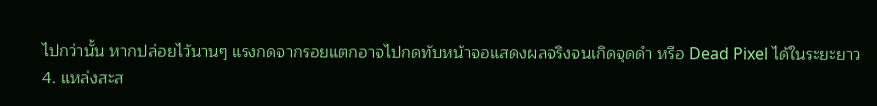ไปกว่านั้น หากปล่อยไว้นานๆ แรงกดจากรอยแตกอาจไปกดทับหน้าจอแสดงผลจริงจนเกิดจุดดำ หรือ Dead Pixel ได้ในระยะยาว
4. แหล่งสะส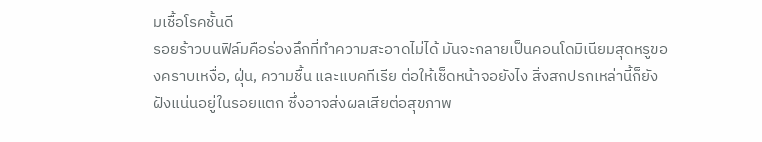มเชื้อโรคชั้นดี
รอยร้าวบนฟิล์มคือร่องลึกที่ทำความสะอาดไม่ได้ มันจะกลายเป็นคอนโดมิเนียมสุดหรูของคราบเหงื่อ, ฝุ่น, ความชื้น และแบคทีเรีย ต่อให้เช็ดหน้าจอยังไง สิ่งสกปรกเหล่านี้ก็ยังฝังแน่นอยู่ในรอยแตก ซึ่งอาจส่งผลเสียต่อสุขภาพ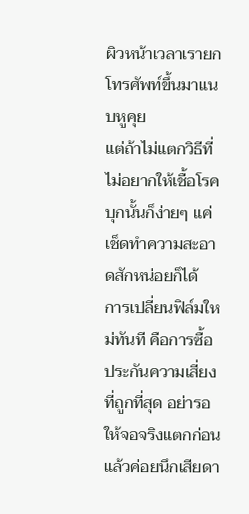ผิวหน้าเวลาเรายกโทรศัพท์ขึ้นมาแนบหูคุย
แต่ถ้าไม่แตกวิธีที่ไม่อยากให้เชื้อโรคบุกนั้นก็ง่ายๆ แค่เช็ดทำความสะอาดสักหน่อยก็ได้
การเปลี่ยนฟิล์มใหม่ทันที คือการซื้อประกันความเสี่ยงที่ถูกที่สุด อย่ารอให้จอจริงแตกก่อนแล้วค่อยนึกเสียดา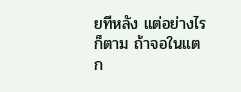ยทีหลัง แต่อย่างไรก็ตาม ถ้าจอในแตก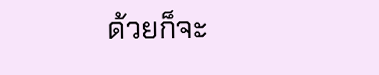ด้วยก็จะ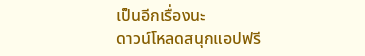เป็นอีกเรื่องนะ
ดาวน์โหลดสนุกแอปฟรี